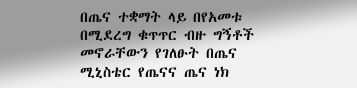በጤና ተቋማት ላይ በየአመቱ በሚደረግ ቁጥጥር ብዙ ግኝቶች መኖራቸውን የገለፁት በጤና ሚኒስቴር የጤናና ጤና ነክ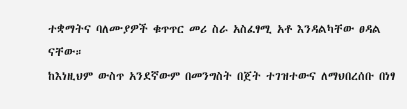ተቋማትና ባለሙያዎች ቁጥጥር መሪ ስራ አስፈፃሚ አቶ እንዳልካቸው ፀዳል ናቸው።
ከእነዚህም ውስጥ አንደኛውም በመንግስት በጀት ተገዝተውና ለማህበረሰቡ በነፃ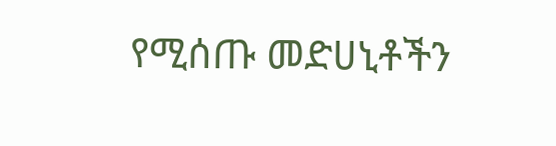የሚሰጡ መድሀኒቶችን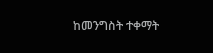ከመንግስት ተቀማት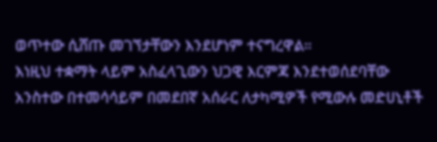ወጥተው ሲሸጡ መገኘታቸውን እንደሆነም ተናግረዋል።
እነዚህ ተቋማት ላይም አስፈላጊውን ህጋዊ እርምጃ እንደተወሰደባቸው አንስተው በተመሳሳይም በመደበኛ አሰራር ለታካሚዎች የሚውሉ መድሀኒቶች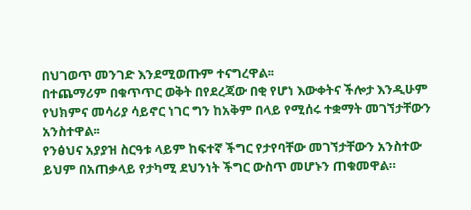በህገወጥ መንገድ እንደሚወጡም ተናግረዋል፡፡
በተጨማሪም በቁጥጥር ወቅት በየደረጃው በቂ የሆነ እውቀትና ችሎታ እንዲሁም የህክምና መሳሪያ ሳይኖር ነገር ግን ከአቅም በላይ የሚሰሩ ተቋማት መገኘታቸውን አንስተዋል፡፡
የንፅህና አያያዝ ስርዓቱ ላይም ከፍተኛ ችግር የታየባቸው መገኘታቸውን አንስተው ይህም በአጠቃላይ የታካሚ ደህንነት ችግር ውስጥ መሆኑን ጠቁመዋል።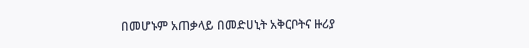በመሆኑም አጠቃላይ በመድሀኒት አቅርቦትና ዙሪያ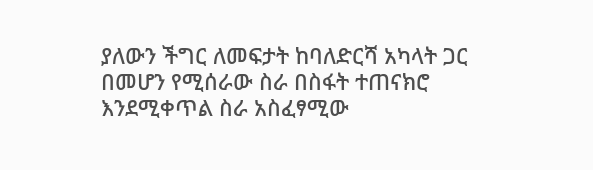ያለውን ችግር ለመፍታት ከባለድርሻ አካላት ጋር በመሆን የሚሰራው ስራ በስፋት ተጠናክሮ እንደሚቀጥል ስራ አስፈፃሚው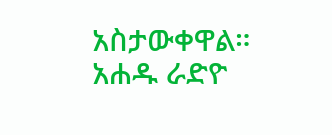አስታውቀዋል።
አሐዱ ራድዮ